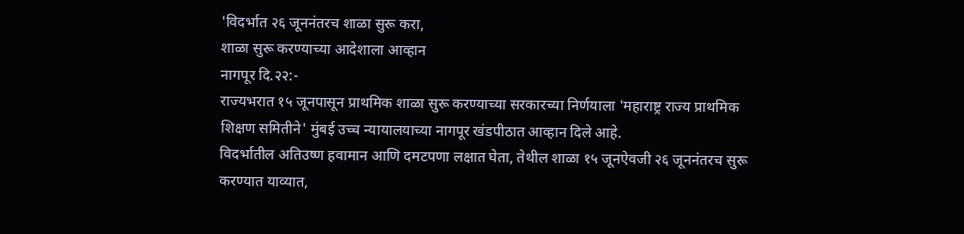'विदर्भात २६ जूननंतरच शाळा सुरू करा,
शाळा सुरू करण्याच्या आदेशाला आव्हान
नागपूर दि.२२:-
राज्यभरात १५ जूनपासून प्राथमिक शाळा सुरू करण्याच्या सरकारच्या निर्णयाला 'महाराष्ट्र राज्य प्राथमिक शिक्षण समितीने' मुंबई उच्च न्यायालयाच्या नागपूर खंडपीठात आव्हान दिले आहे.
विदर्भातील अतिउष्ण हवामान आणि दमटपणा लक्षात घेता, तेथील शाळा १५ जूनऐवजी २६ जूननंतरच सुरू करण्यात याव्यात,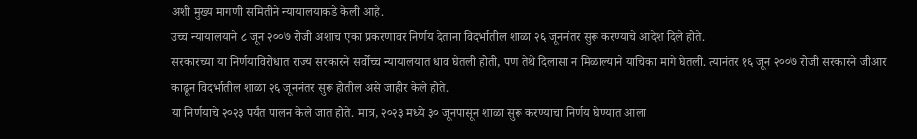अशी मुख्य मागणी समितीने न्यायालयाकडे केली आहे.
उच्च न्यायालयाने ८ जून २००७ रोजी अशाच एका प्रकरणावर निर्णय देताना विदर्भातील शाळा २६ जूननंतर सुरू करण्याचे आदेश दिले होते.
सरकारच्या या निर्णयाविरोधात राज्य सरकारने सर्वोच्च न्यायालयात धाव घेतली होती, पण तेथे दिलासा न मिळाल्याने याचिका मागे घेतली. त्यानंतर १६ जून २००७ रोजी सरकारने जीआर काढून विदर्भातील शाळा २६ जूननंतर सुरू होतील असे जाहीर केले होते.
या निर्णयाचे २०२३ पर्यंत पालन केले जात होते. मात्र, २०२३ मध्ये ३० जूनपासून शाळा सुरू करण्याचा निर्णय घेण्यात आला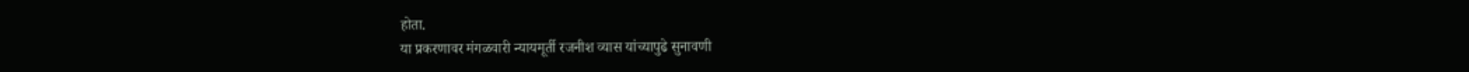होता.
या प्रकरणावर मंगळवारी न्यायमूर्ती रजनीश व्यास यांच्यापुढे सुनावणी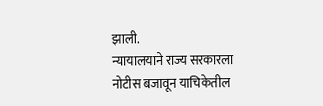झाली.
न्यायालयाने राज्य सरकारला नोटीस बजावून याचिकेतील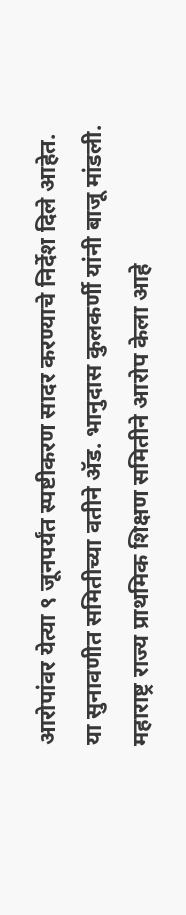आरोपांवर येत्या ९ जूनपर्यंत स्पष्टीकरण सादर करण्याचे निर्देश दिले आहेत.
या सुनावणीत समितीच्या वतीने ॲड. भानुदास कुलकर्णी यांनी बाजू मांडली.
महाराष्ट्र राज्य प्राथमिक शिक्षण समितीने आरोप केला आहे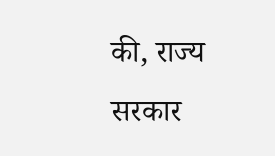की, राज्य सरकार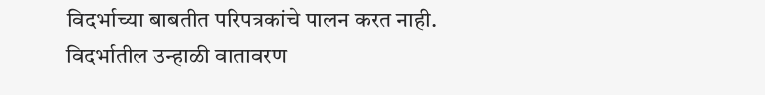विदर्भाच्या बाबतीत परिपत्रकांचे पालन करत नाही.
विदर्भातील उन्हाळी वातावरण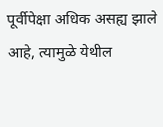पूर्वीपेक्षा अधिक असह्य झाले आहे, त्यामुळे येथील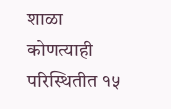शाळा कोणत्याही परिस्थितीत १५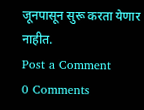जूनपासून सुरू करता येणार नाहीत.
Post a Comment
0 Comments